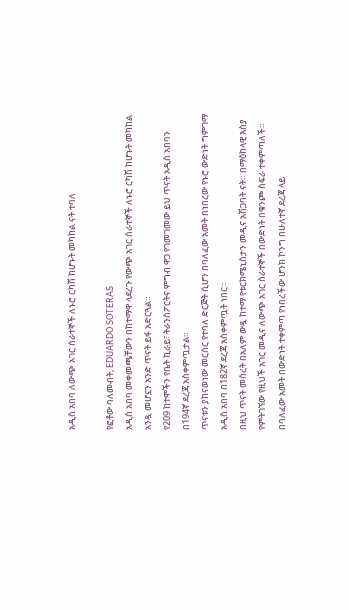አዲስ አበባ ለውጭ አገር ሰራተኞች ለኑሮ ርካሽ ከሆኑት መካከል ናት ተባለ

የፎቶው ባለመብት, EDUARDO SOTERAS
አዲስ አበባ መቀመጫቸውን በከተማዋ ላደረጉ የውጭ አገር ሰራተኞች ለኑሮ ርካሽ ከሆኑት መካከል አንዷ መሆኗን አንድ ጥናት ይፋ አድርጓል።
የ209 ከተሞችን የቤት ኪራይ፣ ትራንስፖርትና ምግብ ዋጋ የገመገመው ይህ ጥናት አዲስ አበባን በ194ኛ ደረጃ አስቀምጧታል።
ጥናቱን ያከናወነው መርሰር የተባለ ድርጅት ሲሆን በባለፈው አመት በነበረው የኑሮ ውድነት ግምገማ አዲስ አበባ በ182ኛ ደረጃ አስቀምጧት ነበር።
በዚህ ጥናት መሰረት በአለም ውዷ ከተማ የቱርክሜኒስታን መዲና አሽጋባት ናት። በማዕከላዊ እስያ የምትገኘው የዚህች አገር መዲና ለውጭ አገር ሰራተኞች በውድነት በቁንጮ ስፍራ ተቀምጣለች።
በባለፈው አመት በውድነት ተቀምጣ የነበረችው ሆንክ ኮንግ በሁለተኛ ደረጃ ላይ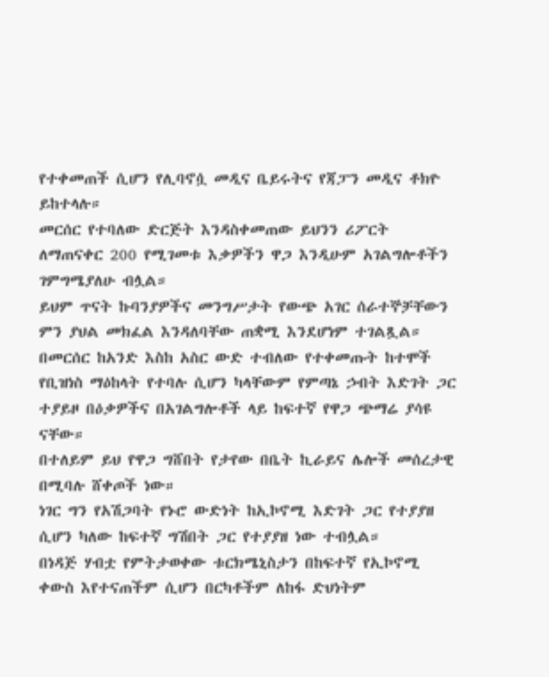የተቀመጠች ሲሆን የሊባኖሷ መዲና ቤይሩትና የጃፓን መዲና ቶክዮ ይከተላሉ።
መርሰር የተባለው ድርጅት እንዳስቀመጠው ይህንን ሪፖርት ለማጠናቀር 200 የሚገመቱ እቃዎችን ዋጋ እንዲሁም አገልግሎቶችን ገምግሜያለሁ ብሏል።
ይህም ጥናት ኩባንያዎችና መንግሥታት የውጭ አገር ሰራተኞቻቸውን ምን ያህል መክፈል እንዳለባቸው ጠቋሚ እንደሆነም ተገልጿል።
በመርሰር ከአንድ እስከ አስር ውድ ተብለው የተቀመጡት ከተሞች የቢዝነስ ማዕከላት የተባሉ ሲሆን ካላቸውም የምጣኔ ኃብት እድገት ጋር ተያይዞ በዕቃዎችና በአገልግሎቶች ላይ ከፍተኛ የዋጋ ጭማሬ ያሳዩ ናቸው።
በተለይም ይህ የዋጋ ግሸበት የታየው በቤት ኪራይና ሌሎች መሰረታዊ በሚባሉ ሸቀጦች ነው።
ነገር ግን የአሽጋባት የኑሮ ውድነት ከኢኮኖሚ እድገት ጋር የተያያዘ ሲሆን ካለው ከፍተኛ ግሽበት ጋር የተያያዘ ነው ተብሏል።
በነዳጅ ሃብቷ የምትታወቀው ቱርክሜኒስታን በከፍተኛ የኢኮኖሚ ቀውስ እየተናጠችም ሲሆን በርካቶችም ለከፋ ድህነትም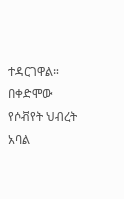ተዳርገዋል።
በቀድሞው የሶቭየት ህብረት አባል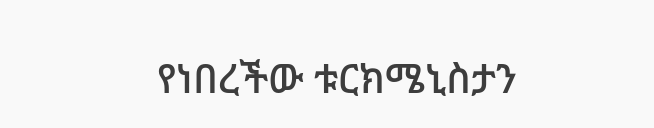የነበረችው ቱርክሜኒስታን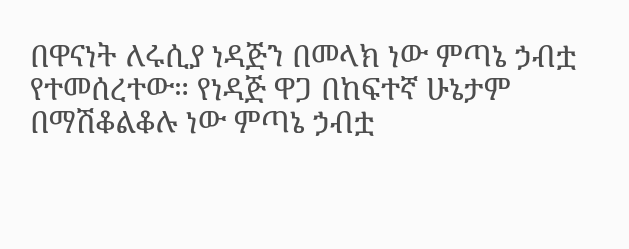በዋናነት ለሩሲያ ነዳጅን በመላክ ነው ምጣኔ ኃብቷ የተመሰረተው። የነዳጅ ዋጋ በከፍተኛ ሁኔታም በማሽቆልቆሉ ነው ምጣኔ ኃብቷ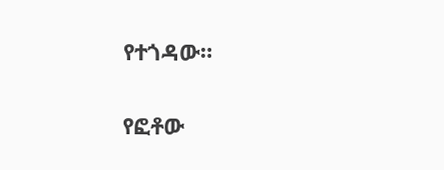የተጎዳው።

የፎቶው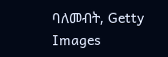ባለመብት, Getty Images